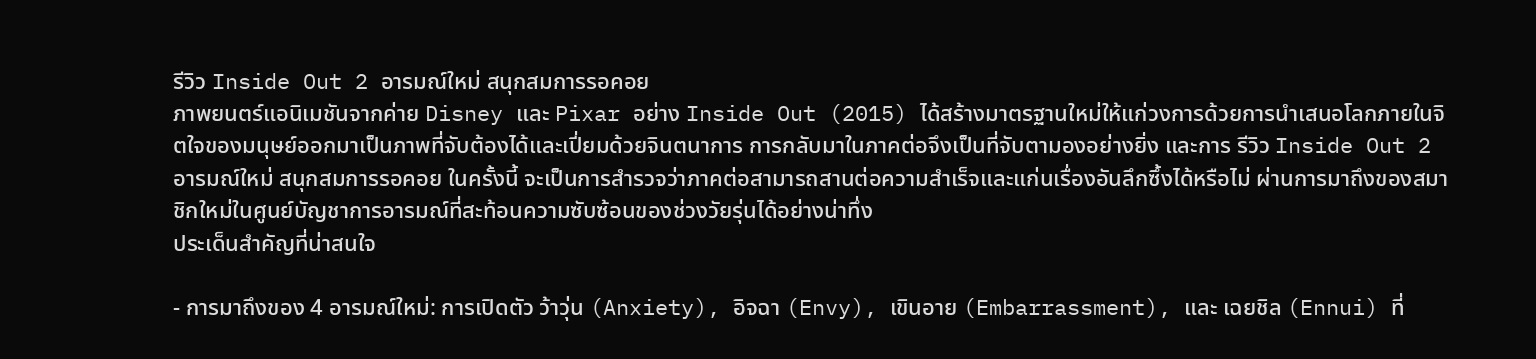รีวิว Inside Out 2 อารมณ์ใหม่ สนุกสมการรอคอย
ภาพยนตร์แอนิเมชันจากค่าย Disney และ Pixar อย่าง Inside Out (2015) ได้สร้างมาตรฐานใหม่ให้แก่วงการด้วยการนำเสนอโลกภายในจิตใจของมนุษย์ออกมาเป็นภาพที่จับต้องได้และเปี่ยมด้วยจินตนาการ การกลับมาในภาคต่อจึงเป็นที่จับตามองอย่างยิ่ง และการ รีวิว Inside Out 2 อารมณ์ใหม่ สนุกสมการรอคอย ในครั้งนี้ จะเป็นการสำรวจว่าภาคต่อสามารถสานต่อความสำเร็จและแก่นเรื่องอันลึกซึ้งได้หรือไม่ ผ่านการมาถึงของสมาชิกใหม่ในศูนย์บัญชาการอารมณ์ที่สะท้อนความซับซ้อนของช่วงวัยรุ่นได้อย่างน่าทึ่ง
ประเด็นสำคัญที่น่าสนใจ

- การมาถึงของ 4 อารมณ์ใหม่: การเปิดตัว ว้าวุ่น (Anxiety), อิจฉา (Envy), เขินอาย (Embarrassment), และ เฉยชิล (Ennui) ที่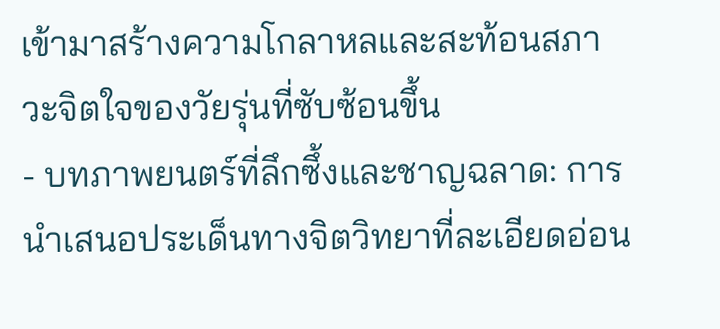เข้ามาสร้างความโกลาหลและสะท้อนสภาวะจิตใจของวัยรุ่นที่ซับซ้อนขึ้น
- บทภาพยนตร์ที่ลึกซึ้งและชาญฉลาด: การนำเสนอประเด็นทางจิตวิทยาที่ละเอียดอ่อน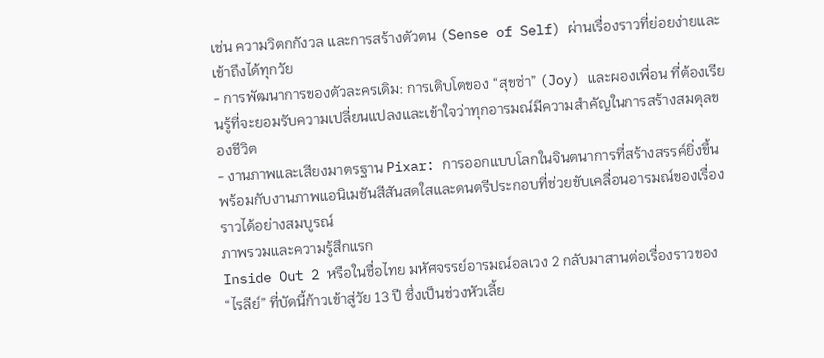เช่น ความวิตกกังวล และการสร้างตัวตน (Sense of Self) ผ่านเรื่องราวที่ย่อยง่ายและเข้าถึงได้ทุกวัย
- การพัฒนาการของตัวละครเดิม: การเติบโตของ “สุขซ่า” (Joy) และผองเพื่อน ที่ต้องเรียนรู้ที่จะยอมรับความเปลี่ยนแปลงและเข้าใจว่าทุกอารมณ์มีความสำคัญในการสร้างสมดุลของชีวิต
- งานภาพและเสียงมาตรฐาน Pixar: การออกแบบโลกในจินตนาการที่สร้างสรรค์ยิ่งขึ้น พร้อมกับงานภาพแอนิเมชันสีสันสดใสและดนตรีประกอบที่ช่วยขับเคลื่อนอารมณ์ของเรื่องราวได้อย่างสมบูรณ์
ภาพรวมและความรู้สึกแรก
Inside Out 2 หรือในชื่อไทย มหัศจรรย์อารมณ์อลเวง 2 กลับมาสานต่อเรื่องราวของ “ไรลีย์” ที่บัดนี้ก้าวเข้าสู่วัย 13 ปี ซึ่งเป็นช่วงหัวเลี้ย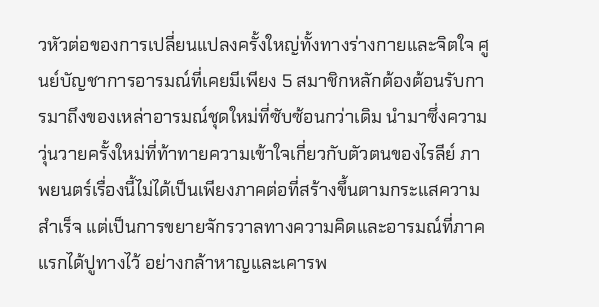วหัวต่อของการเปลี่ยนแปลงครั้งใหญ่ทั้งทางร่างกายและจิตใจ ศูนย์บัญชาการอารมณ์ที่เคยมีเพียง 5 สมาชิกหลักต้องต้อนรับการมาถึงของเหล่าอารมณ์ชุดใหม่ที่ซับซ้อนกว่าเดิม นำมาซึ่งความวุ่นวายครั้งใหม่ที่ท้าทายความเข้าใจเกี่ยวกับตัวตนของไรลีย์ ภาพยนตร์เรื่องนี้ไม่ได้เป็นเพียงภาคต่อที่สร้างขึ้นตามกระแสความสำเร็จ แต่เป็นการขยายจักรวาลทางความคิดและอารมณ์ที่ภาคแรกได้ปูทางไว้ อย่างกล้าหาญและเคารพ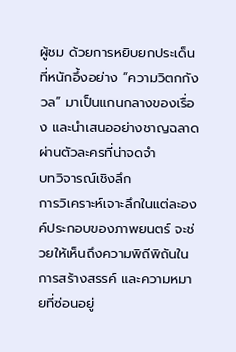ผู้ชม ด้วยการหยิบยกประเด็นที่หนักอึ้งอย่าง “ความวิตกกังวล” มาเป็นแกนกลางของเรื่อง และนำเสนออย่างชาญฉลาดผ่านตัวละครที่น่าจดจำ
บทวิจารณ์เชิงลึก
การวิเคราะห์เจาะลึกในแต่ละองค์ประกอบของภาพยนตร์ จะช่วยให้เห็นถึงความพิถีพิถันในการสร้างสรรค์ และความหมายที่ซ่อนอยู่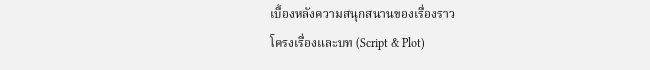เบื้องหลังความสนุกสนานของเรื่องราว
โครงเรื่องและบท (Script & Plot)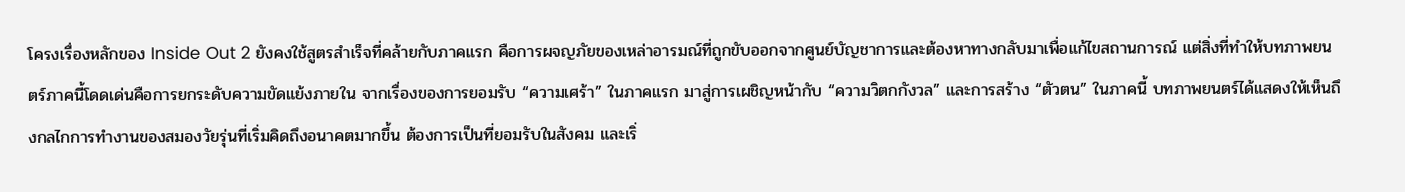โครงเรื่องหลักของ Inside Out 2 ยังคงใช้สูตรสำเร็จที่คล้ายกับภาคแรก คือการผจญภัยของเหล่าอารมณ์ที่ถูกขับออกจากศูนย์บัญชาการและต้องหาทางกลับมาเพื่อแก้ไขสถานการณ์ แต่สิ่งที่ทำให้บทภาพยนตร์ภาคนี้โดดเด่นคือการยกระดับความขัดแย้งภายใน จากเรื่องของการยอมรับ “ความเศร้า” ในภาคแรก มาสู่การเผชิญหน้ากับ “ความวิตกกังวล” และการสร้าง “ตัวตน” ในภาคนี้ บทภาพยนตร์ได้แสดงให้เห็นถึงกลไกการทำงานของสมองวัยรุ่นที่เริ่มคิดถึงอนาคตมากขึ้น ต้องการเป็นที่ยอมรับในสังคม และเริ่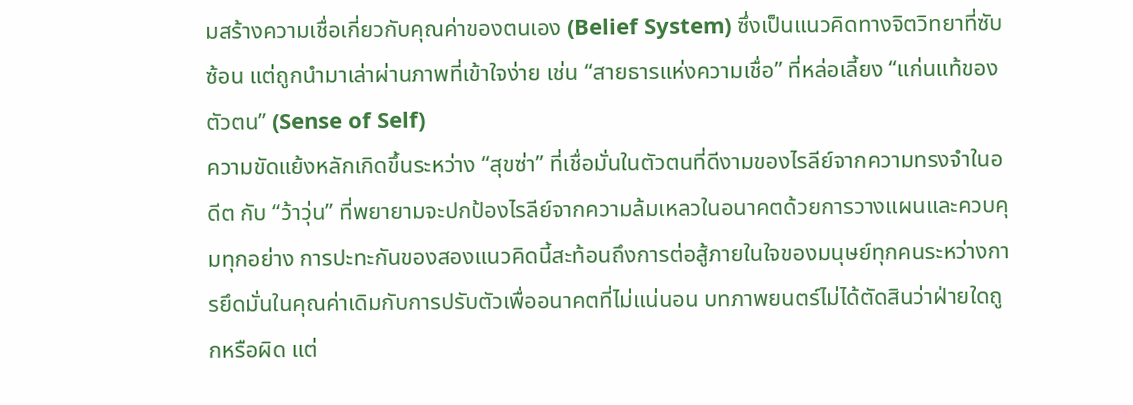มสร้างความเชื่อเกี่ยวกับคุณค่าของตนเอง (Belief System) ซึ่งเป็นแนวคิดทางจิตวิทยาที่ซับซ้อน แต่ถูกนำมาเล่าผ่านภาพที่เข้าใจง่าย เช่น “สายธารแห่งความเชื่อ” ที่หล่อเลี้ยง “แก่นแท้ของตัวตน” (Sense of Self)
ความขัดแย้งหลักเกิดขึ้นระหว่าง “สุขซ่า” ที่เชื่อมั่นในตัวตนที่ดีงามของไรลีย์จากความทรงจำในอดีต กับ “ว้าวุ่น” ที่พยายามจะปกป้องไรลีย์จากความล้มเหลวในอนาคตด้วยการวางแผนและควบคุมทุกอย่าง การปะทะกันของสองแนวคิดนี้สะท้อนถึงการต่อสู้ภายในใจของมนุษย์ทุกคนระหว่างการยึดมั่นในคุณค่าเดิมกับการปรับตัวเพื่ออนาคตที่ไม่แน่นอน บทภาพยนตร์ไม่ได้ตัดสินว่าฝ่ายใดถูกหรือผิด แต่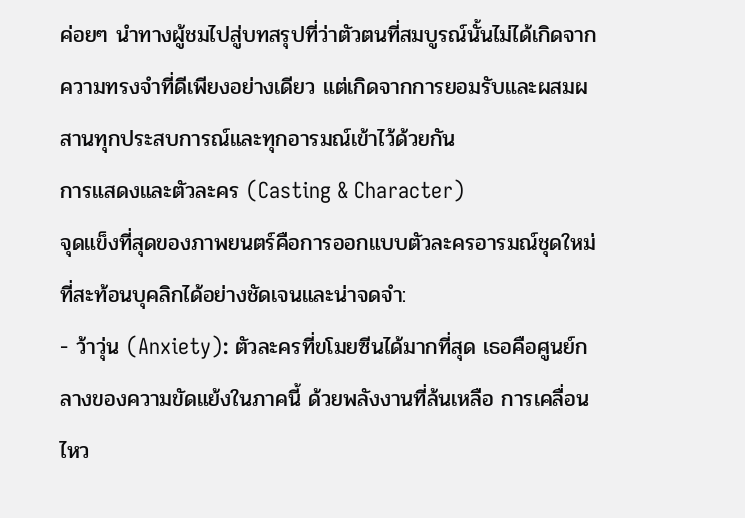ค่อยๆ นำทางผู้ชมไปสู่บทสรุปที่ว่าตัวตนที่สมบูรณ์นั้นไม่ได้เกิดจากความทรงจำที่ดีเพียงอย่างเดียว แต่เกิดจากการยอมรับและผสมผสานทุกประสบการณ์และทุกอารมณ์เข้าไว้ด้วยกัน
การแสดงและตัวละคร (Casting & Character)
จุดแข็งที่สุดของภาพยนตร์คือการออกแบบตัวละครอารมณ์ชุดใหม่ที่สะท้อนบุคลิกได้อย่างชัดเจนและน่าจดจำ:
- ว้าวุ่น (Anxiety): ตัวละครที่ขโมยซีนได้มากที่สุด เธอคือศูนย์กลางของความขัดแย้งในภาคนี้ ด้วยพลังงานที่ล้นเหลือ การเคลื่อนไหว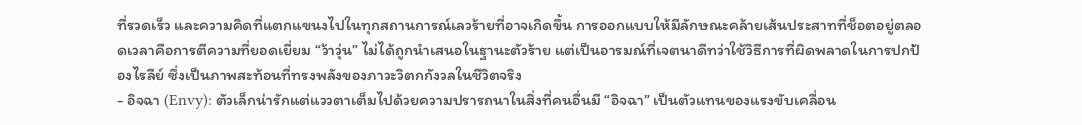ที่รวดเร็ว และความคิดที่แตกแขนงไปในทุกสถานการณ์เลวร้ายที่อาจเกิดขึ้น การออกแบบให้มีลักษณะคล้ายเส้นประสาทที่ช็อตอยู่ตลอดเวลาคือการตีความที่ยอดเยี่ยม “ว้าวุ่น” ไม่ได้ถูกนำเสนอในฐานะตัวร้าย แต่เป็นอารมณ์ที่เจตนาดีทว่าใช้วิธีการที่ผิดพลาดในการปกป้องไรลีย์ ซึ่งเป็นภาพสะท้อนที่ทรงพลังของภาวะวิตกกังวลในชีวิตจริง
- อิจฉา (Envy): ตัวเล็กน่ารักแต่แววตาเต็มไปด้วยความปรารถนาในสิ่งที่คนอื่นมี “อิจฉา” เป็นตัวแทนของแรงขับเคลื่อน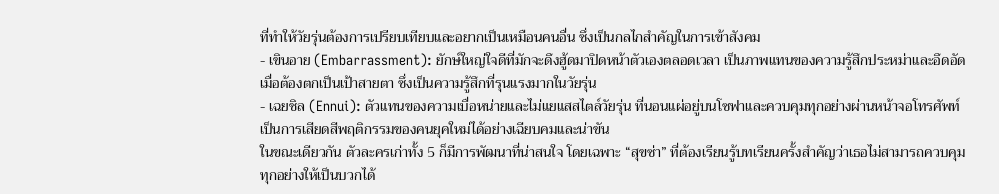ที่ทำให้วัยรุ่นต้องการเปรียบเทียบและอยากเป็นเหมือนคนอื่น ซึ่งเป็นกลไกสำคัญในการเข้าสังคม
- เขินอาย (Embarrassment): ยักษ์ใหญ่ใจดีที่มักจะดึงฮู้ดมาปิดหน้าตัวเองตลอดเวลา เป็นภาพแทนของความรู้สึกประหม่าและอึดอัดเมื่อต้องตกเป็นเป้าสายตา ซึ่งเป็นความรู้สึกที่รุนแรงมากในวัยรุ่น
- เฉยชิล (Ennui): ตัวแทนของความเบื่อหน่ายและไม่แยแสสไตล์วัยรุ่น ที่นอนแผ่อยู่บนโซฟาและควบคุมทุกอย่างผ่านหน้าจอโทรศัพท์ เป็นการเสียดสีพฤติกรรมของคนยุคใหม่ได้อย่างเฉียบคมและน่าขัน
ในขณะเดียวกัน ตัวละครเก่าทั้ง 5 ก็มีการพัฒนาที่น่าสนใจ โดยเฉพาะ “สุขซ่า” ที่ต้องเรียนรู้บทเรียนครั้งสำคัญว่าเธอไม่สามารถควบคุมทุกอย่างให้เป็นบวกได้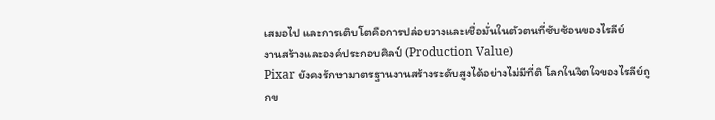เสมอไป และการเติบโตคือการปล่อยวางและเชื่อมั่นในตัวตนที่ซับซ้อนของไรลีย์
งานสร้างและองค์ประกอบศิลป์ (Production Value)
Pixar ยังคงรักษามาตรฐานงานสร้างระดับสูงได้อย่างไม่มีที่ติ โลกในจิตใจของไรลีย์ถูกข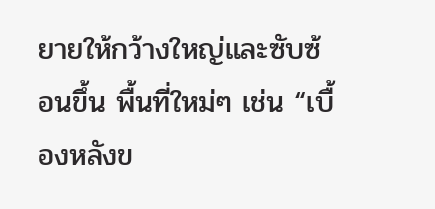ยายให้กว้างใหญ่และซับซ้อนขึ้น พื้นที่ใหม่ๆ เช่น “เบื้องหลังข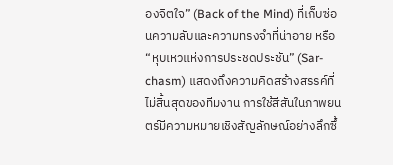องจิตใจ” (Back of the Mind) ที่เก็บซ่อนความลับและความทรงจำที่น่าอาย หรือ “หุบเหวแห่งการประชดประชัน” (Sar-chasm) แสดงถึงความคิดสร้างสรรค์ที่ไม่สิ้นสุดของทีมงาน การใช้สีสันในภาพยนตร์มีความหมายเชิงสัญลักษณ์อย่างลึกซึ้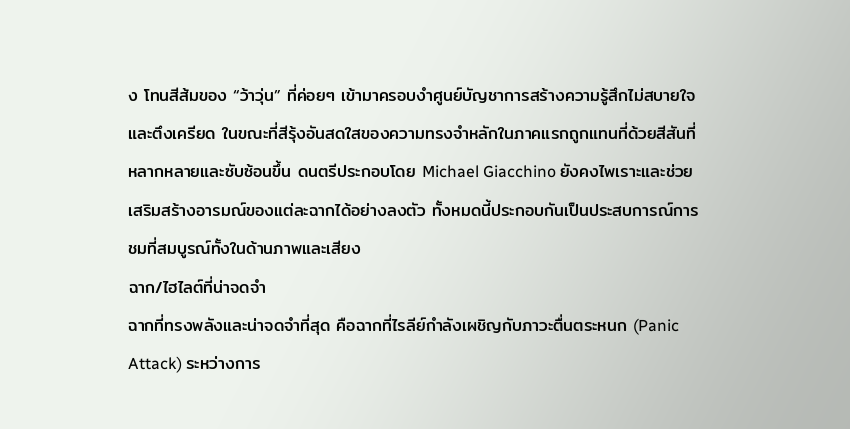ง โทนสีส้มของ “ว้าวุ่น” ที่ค่อยๆ เข้ามาครอบงำศูนย์บัญชาการสร้างความรู้สึกไม่สบายใจและตึงเครียด ในขณะที่สีรุ้งอันสดใสของความทรงจำหลักในภาคแรกถูกแทนที่ด้วยสีสันที่หลากหลายและซับซ้อนขึ้น ดนตรีประกอบโดย Michael Giacchino ยังคงไพเราะและช่วยเสริมสร้างอารมณ์ของแต่ละฉากได้อย่างลงตัว ทั้งหมดนี้ประกอบกันเป็นประสบการณ์การชมที่สมบูรณ์ทั้งในด้านภาพและเสียง
ฉาก/ไฮไลต์ที่น่าจดจำ
ฉากที่ทรงพลังและน่าจดจำที่สุด คือฉากที่ไรลีย์กำลังเผชิญกับภาวะตื่นตระหนก (Panic Attack) ระหว่างการ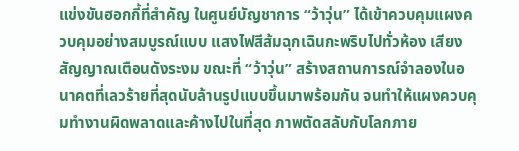แข่งขันฮอกกี้ที่สำคัญ ในศูนย์บัญชาการ “ว้าวุ่น” ได้เข้าควบคุมแผงควบคุมอย่างสมบูรณ์แบบ แสงไฟสีส้มฉุกเฉินกะพริบไปทั่วห้อง เสียงสัญญาณเตือนดังระงม ขณะที่ “ว้าวุ่น” สร้างสถานการณ์จำลองในอนาคตที่เลวร้ายที่สุดนับล้านรูปแบบขึ้นมาพร้อมกัน จนทำให้แผงควบคุมทำงานผิดพลาดและค้างไปในที่สุด ภาพตัดสลับกับโลกภาย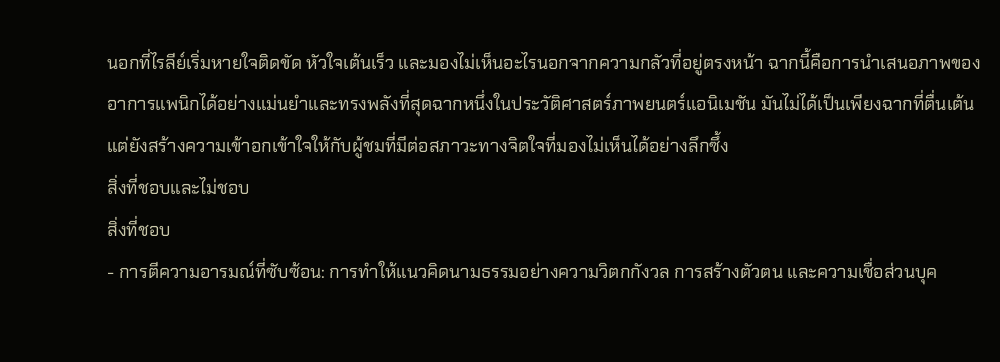นอกที่ไรลีย์เริ่มหายใจติดขัด หัวใจเต้นเร็ว และมองไม่เห็นอะไรนอกจากความกลัวที่อยู่ตรงหน้า ฉากนี้คือการนำเสนอภาพของอาการแพนิกได้อย่างแม่นยำและทรงพลังที่สุดฉากหนึ่งในประวัติศาสตร์ภาพยนตร์แอนิเมชัน มันไม่ได้เป็นเพียงฉากที่ตื่นเต้น แต่ยังสร้างความเข้าอกเข้าใจให้กับผู้ชมที่มีต่อสภาวะทางจิตใจที่มองไม่เห็นได้อย่างลึกซึ้ง
สิ่งที่ชอบและไม่ชอบ
สิ่งที่ชอบ
- การตีความอารมณ์ที่ซับซ้อน: การทำให้แนวคิดนามธรรมอย่างความวิตกกังวล การสร้างตัวตน และความเชื่อส่วนบุค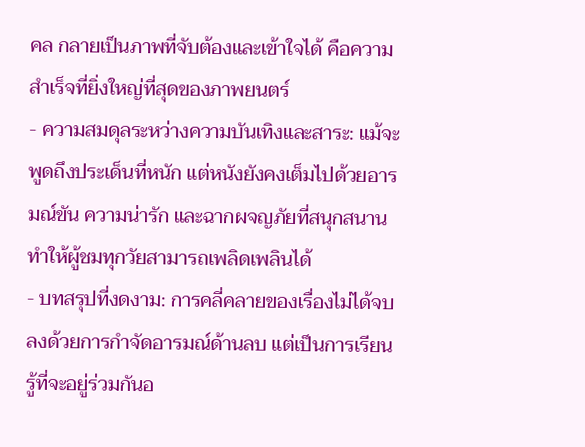คล กลายเป็นภาพที่จับต้องและเข้าใจได้ คือความสำเร็จที่ยิ่งใหญ่ที่สุดของภาพยนตร์
- ความสมดุลระหว่างความบันเทิงและสาระ: แม้จะพูดถึงประเด็นที่หนัก แต่หนังยังคงเต็มไปด้วยอารมณ์ขัน ความน่ารัก และฉากผจญภัยที่สนุกสนาน ทำให้ผู้ชมทุกวัยสามารถเพลิดเพลินได้
- บทสรุปที่งดงาม: การคลี่คลายของเรื่องไม่ได้จบลงด้วยการกำจัดอารมณ์ด้านลบ แต่เป็นการเรียนรู้ที่จะอยู่ร่วมกันอ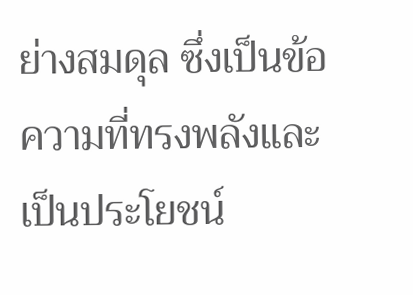ย่างสมดุล ซึ่งเป็นข้อความที่ทรงพลังและเป็นประโยชน์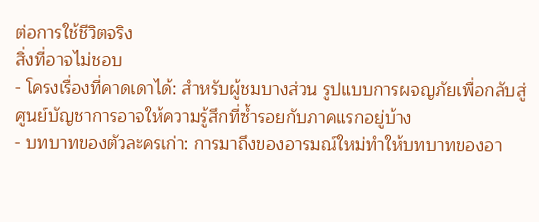ต่อการใช้ชีวิตจริง
สิ่งที่อาจไม่ชอบ
- โครงเรื่องที่คาดเดาได้: สำหรับผู้ชมบางส่วน รูปแบบการผจญภัยเพื่อกลับสู่ศูนย์บัญชาการอาจให้ความรู้สึกที่ซ้ำรอยกับภาคแรกอยู่บ้าง
- บทบาทของตัวละครเก่า: การมาถึงของอารมณ์ใหม่ทำให้บทบาทของอา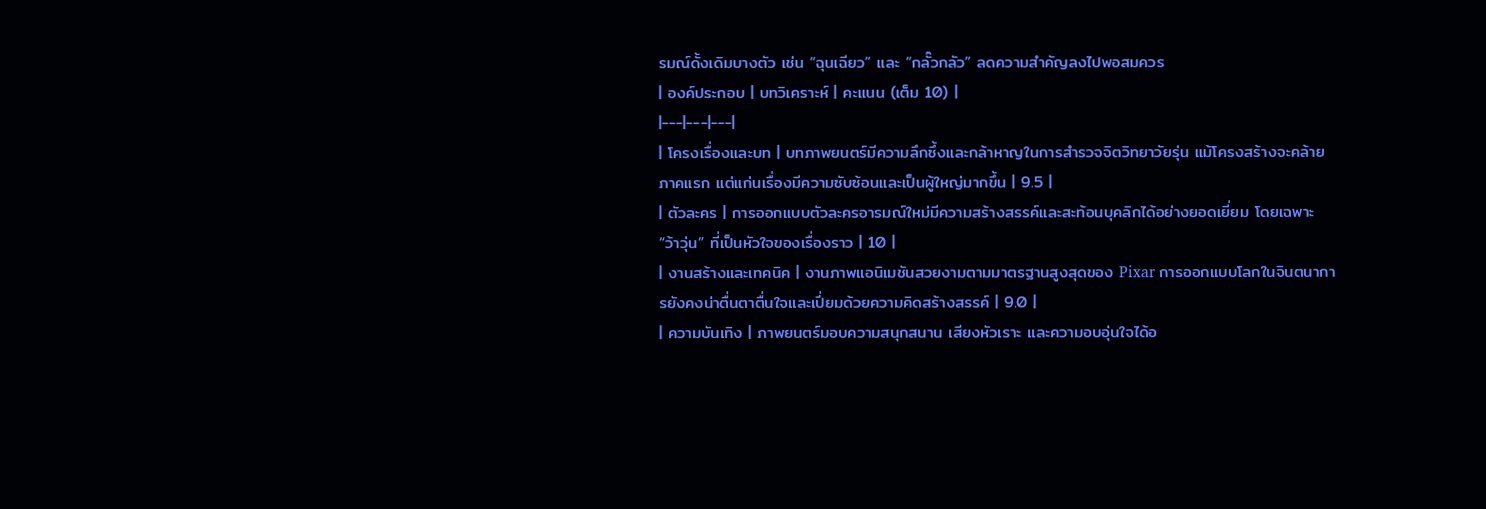รมณ์ดั้งเดิมบางตัว เช่น “ฉุนเฉียว” และ “กลั๊วกลัว” ลดความสำคัญลงไปพอสมควร
| องค์ประกอบ | บทวิเคราะห์ | คะแนน (เต็ม 10) |
|---|---|---|
| โครงเรื่องและบท | บทภาพยนตร์มีความลึกซึ้งและกล้าหาญในการสำรวจจิตวิทยาวัยรุ่น แม้โครงสร้างจะคล้ายภาคแรก แต่แก่นเรื่องมีความซับซ้อนและเป็นผู้ใหญ่มากขึ้น | 9.5 |
| ตัวละคร | การออกแบบตัวละครอารมณ์ใหม่มีความสร้างสรรค์และสะท้อนบุคลิกได้อย่างยอดเยี่ยม โดยเฉพาะ “ว้าวุ่น” ที่เป็นหัวใจของเรื่องราว | 10 |
| งานสร้างและเทคนิค | งานภาพแอนิเมชันสวยงามตามมาตรฐานสูงสุดของ Pixar การออกแบบโลกในจินตนาการยังคงน่าตื่นตาตื่นใจและเปี่ยมด้วยความคิดสร้างสรรค์ | 9.0 |
| ความบันเทิง | ภาพยนตร์มอบความสนุกสนาน เสียงหัวเราะ และความอบอุ่นใจได้อ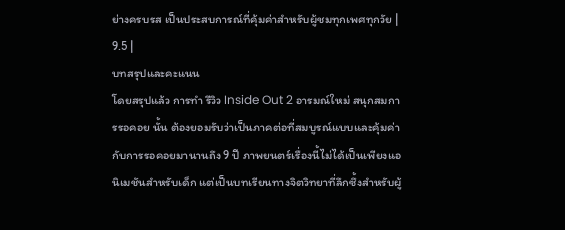ย่างครบรส เป็นประสบการณ์ที่คุ้มค่าสำหรับผู้ชมทุกเพศทุกวัย | 9.5 |
บทสรุปและคะแนน
โดยสรุปแล้ว การทำ รีวิว Inside Out 2 อารมณ์ใหม่ สนุกสมการรอคอย นั้น ต้องยอมรับว่าเป็นภาคต่อที่สมบูรณ์แบบและคุ้มค่ากับการรอคอยมานานถึง 9 ปี ภาพยนตร์เรื่องนี้ไม่ได้เป็นเพียงแอนิเมชันสำหรับเด็ก แต่เป็นบทเรียนทางจิตวิทยาที่ลึกซึ้งสำหรับผู้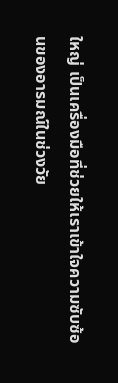ใหญ่ เป็นเครื่องมือที่ช่วยให้เราเข้าใจความซับซ้อนของอารมณ์ในช่วงวัย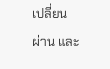เปลี่ยนผ่าน และ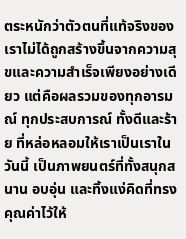ตระหนักว่าตัวตนที่แท้จริงของเราไม่ได้ถูกสร้างขึ้นจากความสุขและความสำเร็จเพียงอย่างเดียว แต่คือผลรวมของทุกอารมณ์ ทุกประสบการณ์ ทั้งดีและร้าย ที่หล่อหลอมให้เราเป็นเราในวันนี้ เป็นภาพยนตร์ที่ทั้งสนุกสนาน อบอุ่น และทิ้งแง่คิดที่ทรงคุณค่าไว้ให้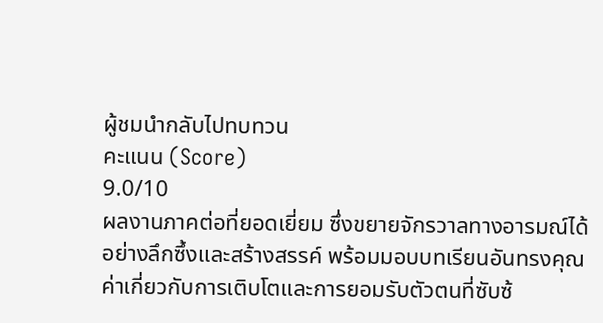ผู้ชมนำกลับไปทบทวน
คะแนน (Score)
9.0/10
ผลงานภาคต่อที่ยอดเยี่ยม ซึ่งขยายจักรวาลทางอารมณ์ได้อย่างลึกซึ้งและสร้างสรรค์ พร้อมมอบบทเรียนอันทรงคุณค่าเกี่ยวกับการเติบโตและการยอมรับตัวตนที่ซับซ้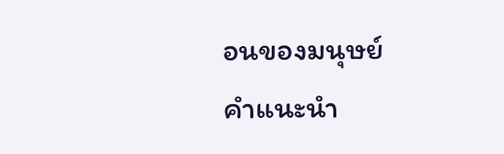อนของมนุษย์
คำแนะนำ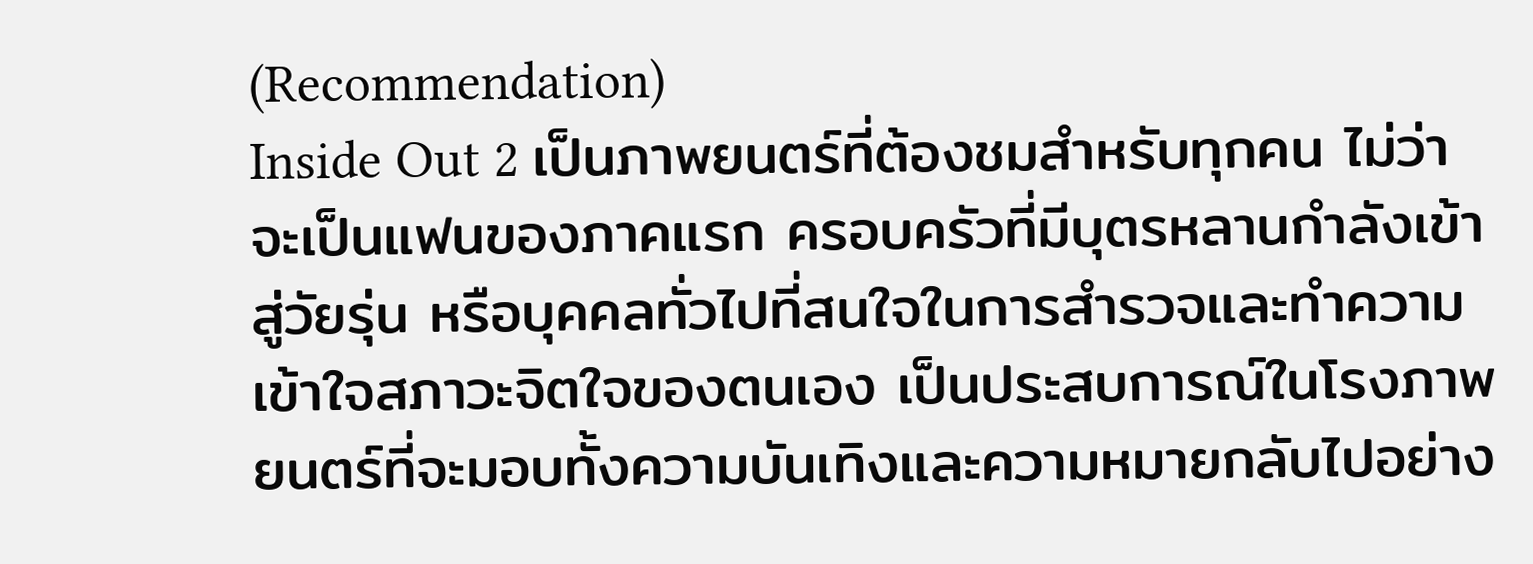(Recommendation)
Inside Out 2 เป็นภาพยนตร์ที่ต้องชมสำหรับทุกคน ไม่ว่าจะเป็นแฟนของภาคแรก ครอบครัวที่มีบุตรหลานกำลังเข้าสู่วัยรุ่น หรือบุคคลทั่วไปที่สนใจในการสำรวจและทำความเข้าใจสภาวะจิตใจของตนเอง เป็นประสบการณ์ในโรงภาพยนตร์ที่จะมอบทั้งความบันเทิงและความหมายกลับไปอย่าง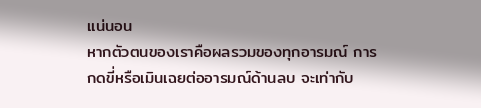แน่นอน
หากตัวตนของเราคือผลรวมของทุกอารมณ์ การกดขี่หรือเมินเฉยต่ออารมณ์ด้านลบ จะเท่ากับ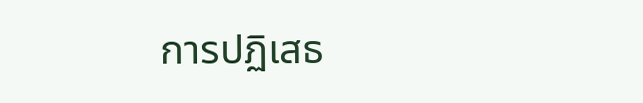การปฏิเสธ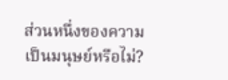ส่วนหนึ่งของความเป็นมนุษย์หรือไม่?